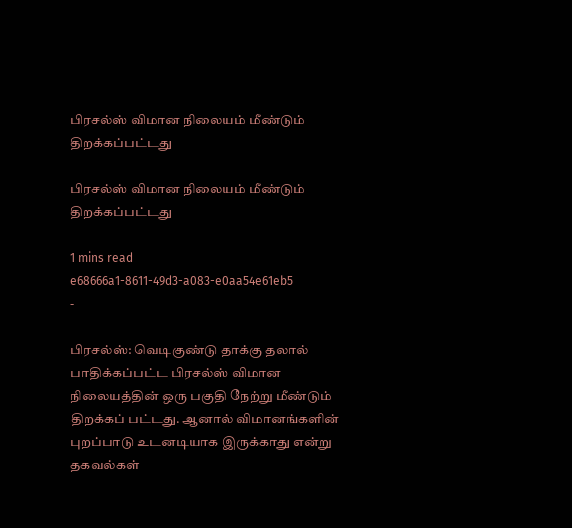பிரசல்ஸ் விமான நிலையம் மீண்டும் திறக்கப்பட்டது

பிரசல்ஸ் விமான நிலையம் மீண்டும் திறக்கப்பட்டது

1 mins read
e68666a1-8611-49d3-a083-e0aa54e61eb5
-

பிரசல்ஸ்: வெடிகுண்டு தாக்கு தலால் பாதிக்கப்பட்ட பிரசல்ஸ் விமான நிலையத்தின் ஒரு பகுதி நேற்று மீண்டும் திறக்கப் பட்டது. ஆனால் விமானங்களின் புறப்பாடு உடனடியாக இருக்காது என்று தகவல்கள்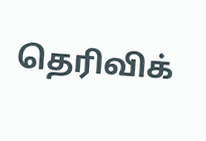தெரிவிக்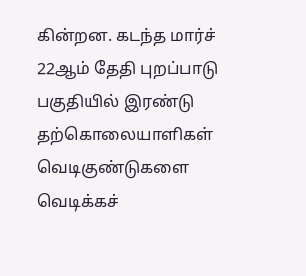கின்றன. கடந்த மார்ச் 22ஆம் தேதி புறப்பாடு பகுதியில் இரண்டு தற்கொலையாளிகள் வெடிகுண்டுகளை வெடிக்கச்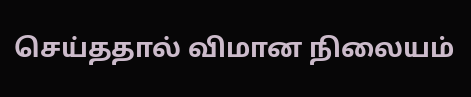செய்ததால் விமான நிலையம்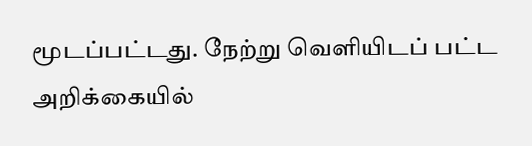மூடப்பட்டது. நேற்று வெளியிடப் பட்ட அறிக்கையில்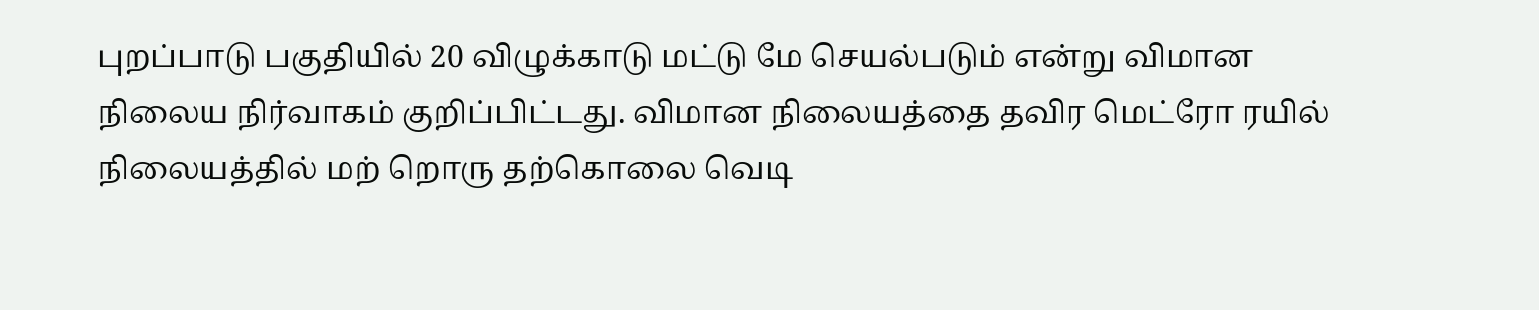புறப்பாடு பகுதியில் 20 விழுக்காடு மட்டு மே செயல்படும் என்று விமான நிலைய நிர்வாகம் குறிப்பிட்டது. விமான நிலையத்தை தவிர மெட்ரோ ரயில் நிலையத்தில் மற் றொரு தற்கொலை வெடி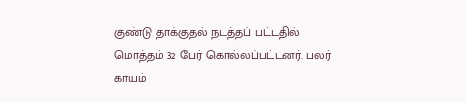குண்டு தாக்குதல் நடத்தப் பட்டதில் மொத்தம் 32 பேர் கொல்லப்பட்டனர். பலர் காயம்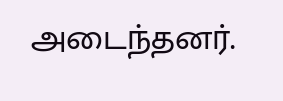அடைந்தனர்.